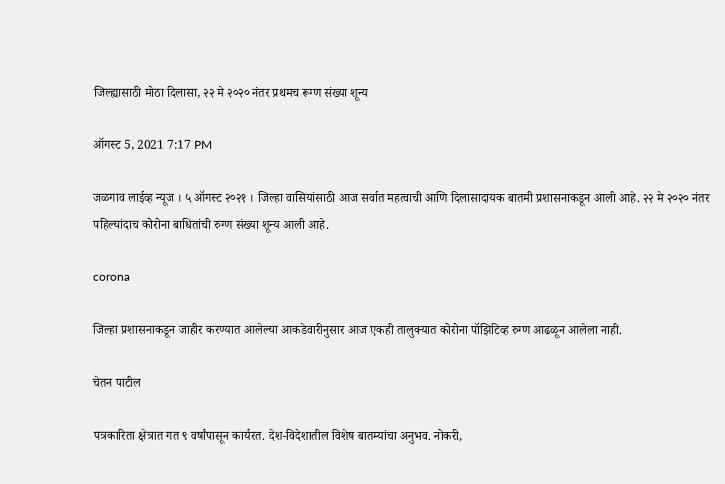जिल्ह्यासाठी मोठा दिलासा, २२ मे २०२० नंतर प्रथमच रूग्ण संख्या शून्य

ऑगस्ट 5, 2021 7:17 PM

जळगाव लाईव्ह न्यूज । ५ ऑगस्ट २०२१ । जिल्हा वासियांसाठी आज सर्वात महत्वाची आणि दिलासादायक बातमी प्रशासनाकडून आली आहे. २२ मे २०२० नंतर पहिल्यांदाच कोरोना बाधितांची रुग्ण संख्या शून्य आली आहे.

corona

जिल्हा प्रशासनाकडून जाहीर करण्यात आलेल्या आकडेवारीनुसार आज एकही तालुक्यात कोरोना पॉझिटिव्ह रुग्ण आढळून आलेला नाही.

चेतन पाटील

पत्रकारिता क्षेत्रात गत ९ वर्षांपासून कार्यरत. देश-विदेशातील विशेष बातम्यांचा अनुभव. नोकरी,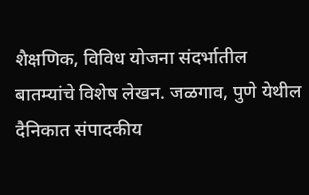शैक्षणिक, विविध योजना संदर्भातील बातम्यांचे विशेष लेखन. जळगाव, पुणे येथील दैनिकात संपादकीय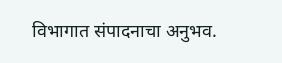विभागात संपादनाचा अनुभव.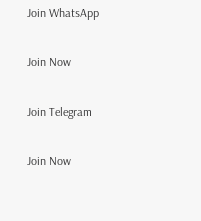Join WhatsApp

Join Now

Join Telegram

Join Now